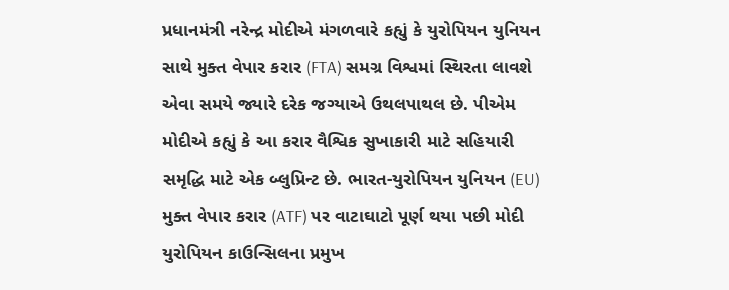પ્રધાનમંત્રી નરેન્દ્ર મોદીએ મંગળવારે કહ્યું કે યુરોપિયન યુનિયન સાથે મુક્ત વેપાર કરાર (FTA) સમગ્ર વિશ્વમાં સ્થિરતા લાવશે એવા સમયે જ્યારે દરેક જગ્યાએ ઉથલપાથલ છે. પીએમ મોદીએ કહ્યું કે આ કરાર વૈશ્વિક સુખાકારી માટે સહિયારી સમૃદ્ધિ માટે એક બ્લુપ્રિન્ટ છે. ભારત-યુરોપિયન યુનિયન (EU) મુક્ત વેપાર કરાર (ATF) પર વાટાઘાટો પૂર્ણ થયા પછી મોદી યુરોપિયન કાઉન્સિલના પ્રમુખ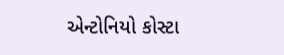એન્ટોનિયો કોસ્ટા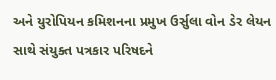અને યુરોપિયન કમિશનના પ્રમુખ ઉર્સુલા વોન ડેર લેયન સાથે સંયુક્ત પત્રકાર પરિષદને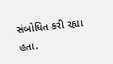સંબોધિત કરી રહ્યા હતા.